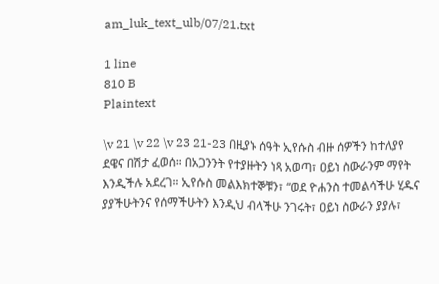am_luk_text_ulb/07/21.txt

1 line
810 B
Plaintext

\v 21 \v 22 \v 23 21-23 በዚያኑ ሰዓት ኢየሱስ ብዙ ሰዎችን ከተለያየ ደዌና በሽታ ፈወሰ። በአጋንንት የተያዙትን ነጻ አወጣ፣ ዐይነ ስውራንም ማየት እንዲችሉ አደረገ። ኢየሱስ መልእክተኞቹን፣ “ወደ ዮሐንስ ተመልሳችሁ ሂዱና ያያችሁትንና የሰማችሁትን እንዲህ ብላችሁ ንገሩት፣ ዐይነ ስውራን ያያሉ፣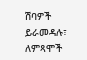ሽባዎች ይራመዳሉ፣ ለምጻሞች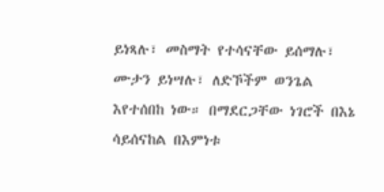ይነጻሉ፣ መስማት የተሳናቸው ይሰማሉ፣ ሙታን ይነሣሉ፣ ለድኾችም ወንጌል እየተሰበከ ነው። በማደርጋቸው ነገሮች በእኔ ሳይሰናከል በእምነቱ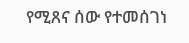የሚጸና ሰው የተመሰገነ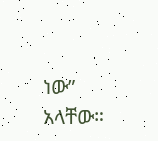ነው” አላቸው።